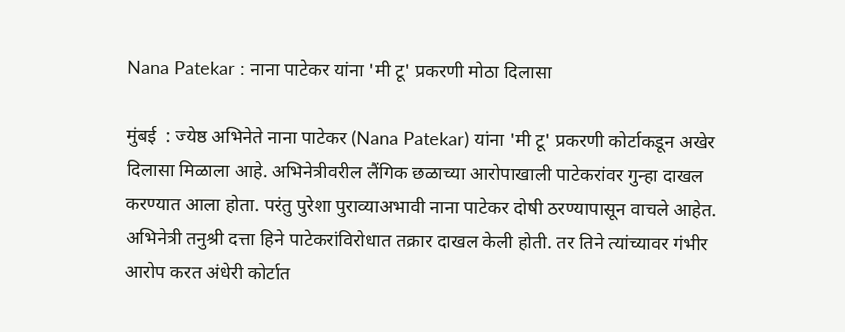Nana Patekar : नाना पाटेकर यांना 'मी टू' प्रकरणी मोठा दिलासा

मुंबई  : ज्येष्ठ अभिनेते नाना पाटेकर (Nana Patekar) यांना 'मी टू' प्रकरणी कोर्टाकडून अखेर दिलासा मिळाला आहे. अभिनेत्रीवरील लैंगिक छळाच्या आरोपाखाली पाटेकरांवर गुन्हा दाखल करण्यात आला होता. परंतु पुरेशा पुराव्याअभावी नाना पाटेकर दोषी ठरण्यापासून वाचले आहेत. अभिनेत्री तनुश्री दत्ता हिने पाटेकरांविरोधात तक्रार दाखल केली होती. तर तिने त्यांच्यावर गंभीर आरोप करत अंधेरी कोर्टात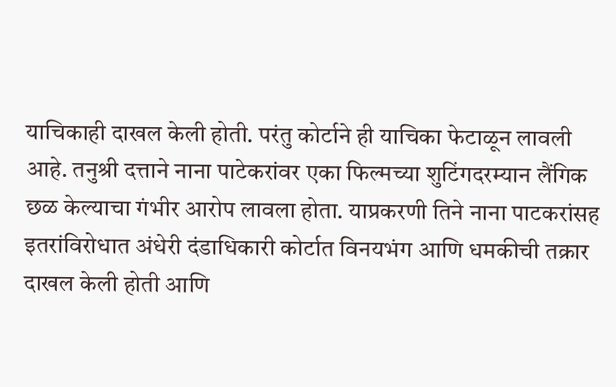याचिकाही दाखल केली होती. परंतु कोर्टाने ही याचिका फेटाळून लावली आहे. तनुश्री दत्ताने नाना पाटेकरांवर एका फिल्मच्या शुटिंगदरम्यान लैंगिक छळ केल्याचा गंभीर आरोप लावला होता. याप्रकरणी तिने नाना पाटकरांसह इतरांविरोधात अंधेरी दंडाधिकारी कोर्टात विनयभंग आणि धमकीची तक्रार दाखल केली होती आणि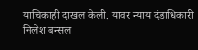याचिकाही दाखल केली. यावर न्याय दंडाधिकारी निलेश बन्सल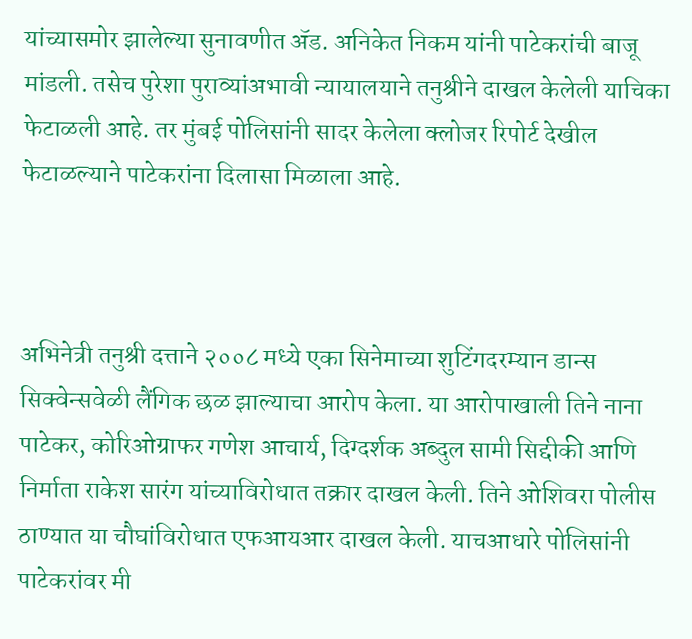यांच्यासमोर झालेल्या सुनावणीत ॲड. अनिकेत निकम यांनी पाटेकरांची बाजू मांडली. तसेच पुरेशा पुराव्यांअभावी न्यायालयाने तनुश्रीने दाखल केलेली याचिका फेटाळली आहे. तर मुंबई पोलिसांनी सादर केलेला क्लोजर रिपोर्ट देखील फेटाळल्याने पाटेकरांना दिलासा मिळाला आहे.



अभिनेत्री तनुश्री दत्ताने २००८ मध्ये एका सिनेमाच्या शुटिंगदरम्यान डान्स सिक्वेन्सवेळी लैंगिक छळ झाल्याचा आरोप केला. या आरोपाखाली तिने नाना पाटेकर, कोरिओग्राफर गणेश आचार्य, दिग्दर्शक अब्दुल सामी सिद्दीकी आणि निर्माता राकेश सारंग यांच्याविरोधात तक्रार दाखल केली. तिने ओशिवरा पोलीस ठाण्यात या चौघांविरोधात एफआयआर दाखल केली. याचआधारे पोलिसांनी पाटेकरांवर मी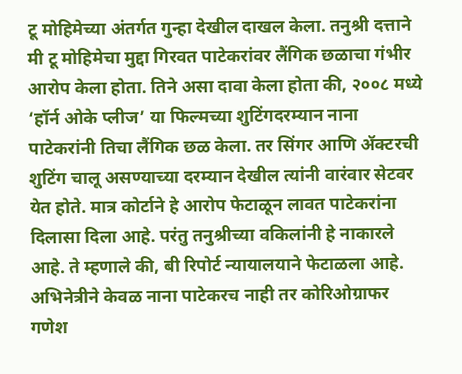टू मोहिमेच्या अंतर्गत गुन्हा देखील दाखल केला. तनुश्री दत्ताने मी टू मोहिमेचा मुद्दा गिरवत पाटेकरांवर लैंगिक छळाचा गंभीर आरोप केला होता. तिने असा दावा केला होता की, २००८ मध्ये ‘हॉर्न ओके प्लीज’ या फिल्मच्या शुटिंगदरम्यान नाना पाटेकरांनी तिचा लैंगिक छळ केला. तर सिंगर आणि ॲक्टरची शुटिंग चालू असण्याच्या दरम्यान देखील त्यांनी वारंवार सेटवर येत होते. मात्र कोर्टाने हे आरोप फेटाळून लावत पाटेकरांना दिलासा दिला आहे. परंतु तनुश्रीच्या वकिलांनी हे नाकारले आहे. ते म्हणाले की, बी रिपोर्ट न्यायालयाने फेटाळला आहे. अभिनेत्रीने केवळ नाना पाटेकरच नाही तर कोरिओग्राफर गणेश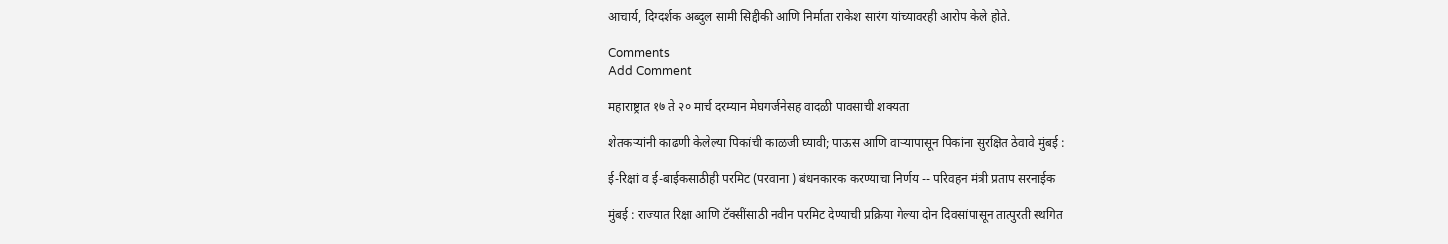आचार्य, दिग्दर्शक अब्दुल सामी सिद्दीकी आणि निर्माता राकेश सारंग यांच्यावरही आरोप केले होते.

Comments
Add Comment

महाराष्ट्रात १७ ते २० मार्च दरम्यान मेघगर्जनेसह वादळी पावसाची शक्यता

शेतकऱ्यांनी काढणी केलेल्या पिकांची काळजी घ्यावी; पाऊस आणि वाऱ्यापासून पिकांना सुरक्षित ठेवावे मुंबई :

ई-रिक्षां व ई-बाईकसाठीही परमिट (परवाना ) बंधनकारक करण्याचा निर्णय -- परिवहन मंत्री प्रताप सरनाईक

मुंबई : राज्यात रिक्षा आणि टॅक्सींसाठी नवीन परमिट देण्याची प्रक्रिया गेल्या दोन दिवसांपासून तात्पुरती स्थगित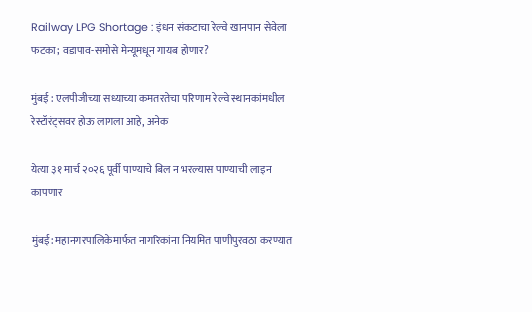Railway LPG Shortage : इंधन संकटाचा रेल्वे खानपान सेवेला फटका; वडापाव-समोसे मेन्यूमधून गायब होणार?

मुंबई : एलपीजीच्या सध्याच्या कमतरतेचा परिणाम रेल्वे स्थानकांमधील रेस्टॉरंट्सवर होऊ लागला आहे, अनेक

येत्या ३१ मार्च २०२६ पूर्वी पाण्याचे बिल न भरल्यास पाण्याची लाइन कापणार

मुंबई: महानगरपालिकेमार्फत नागरिकांना नियमित पाणीपुरवठा करण्यात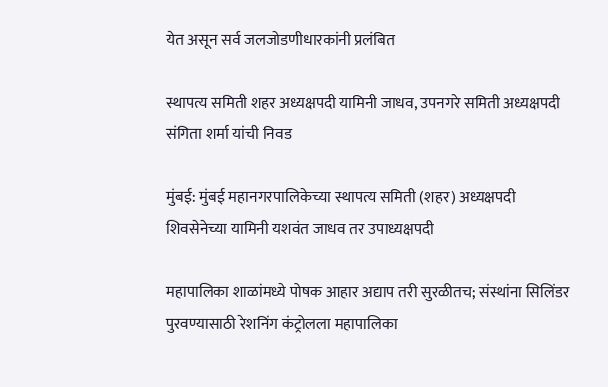येत असून सर्व जलजोडणीधारकांनी प्रलंबित

स्थापत्य समिती शहर अध्यक्षपदी यामिनी जाधव, उपनगरे समिती अध्यक्षपदी संगिता शर्मा यांची निवड

मुंबई: मुंबई महानगरपालिकेच्या स्थापत्य समिती (शहर) अध्यक्षपदी शिवसेनेच्या यामिनी यशवंत जाधव तर उपाध्यक्षपदी

महापालिका शाळांमध्ये पोषक आहार अद्याप तरी सुरळीतच; संस्थांना सिलिंडर पुरवण्यासाठी रेशनिंग कंट्रोलला महापालिका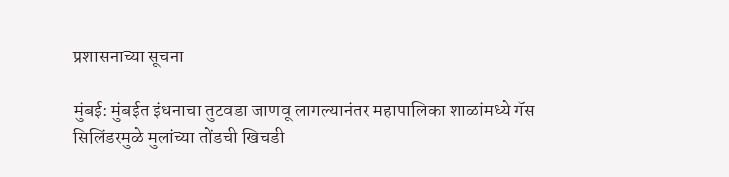प्रशासनाच्या सूचना

मुंबई: मुंबईत इंधनाचा तुटवडा जाणवू लागल्यानंतर महापालिका शाळांमध्ये गॅस सिलिंडरमुळे मुलांच्या तोंडची खिचडी